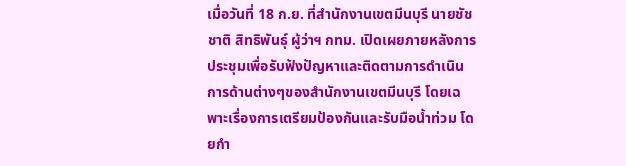เมื่อวันที่ 18 ก.ย. ที่สำนักงานเขตมีนบุรี นายชัชชาติ สิทธิพันธุ์ ผู้ว่าฯ กทม. เปิดเผยภายหลังการประชุมเพื่อรับฟังปัญหาและติดตามการดำเนินการด้านต่างๆของสำนักงานเขตมีนบุรี โดยเฉพาะเรื่องการเตรียมป้องกันและรับมือน้ำท่วม โดยกำ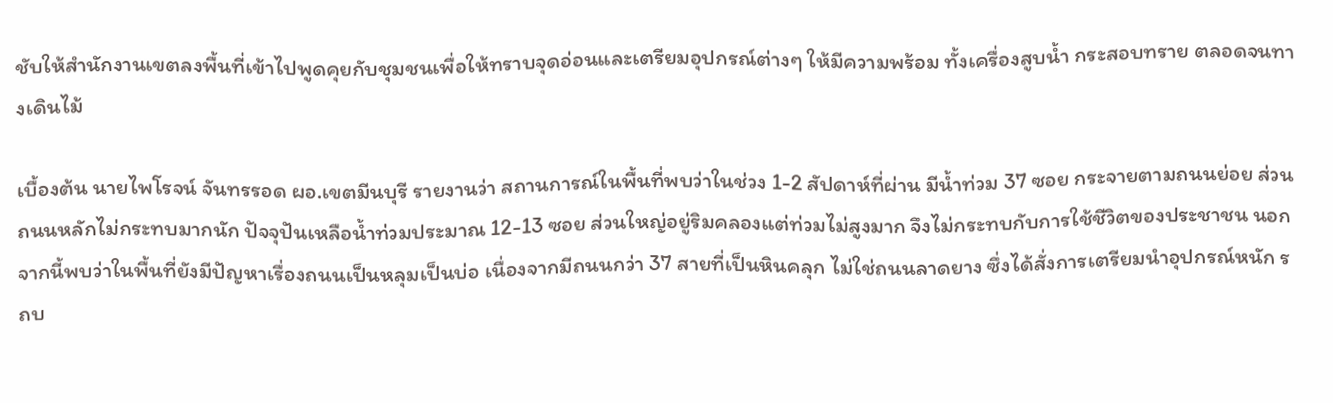ชับให้สำนักงานเขตลงพื้นที่เข้าไปพูดคุยกับชุมชนเพื่อให้ทราบจุดอ่อนและเตรียมอุปกรณ์ต่างๆ ให้มีความพร้อม ทั้งเครื่องสูบน้ำ กระสอบทราย ตลอดจนทางเดินไม้

เบื้องต้น นายไพโรจน์ จันทรรอด ผอ.เขตมีนบุรี รายงานว่า สถานการณ์ในพื้นที่พบว่าในช่วง 1-2 สัปดาห์ที่ผ่าน มีน้ำท่วม 37 ซอย กระจายตามถนนย่อย ส่วนถนนหลักไม่กระทบมากนัก ปัจจุปันเหลือน้ำท่วมประมาณ 12-13 ซอย ส่วนใหญ่อยู่ริมคลองแต่ท่วมไม่สูงมาก จึงไม่กระทบกับการใช้ชีวิตของประชาชน นอกจากนี้พบว่าในพื้นที่ยังมีปัญหาเรื่องถนนเป็นหลุมเป็นบ่อ เนื่องจากมีถนนกว่า 37 สายที่เป็นหินคลุก ไม่ใช่ถนนลาดยาง ซึ่งได้สั่งการเตรียมนำอุปกรณ์หนัก รถบ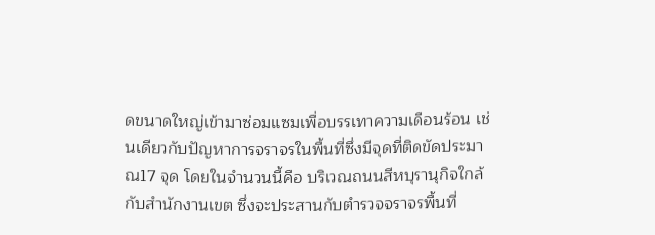ดขนาดใหญ่เข้ามาซ่อมแซมเพื่อบรรเทาความเดือนร้อน เช่นเดียวกับปัญหาการจราจรในพื้นที่ซึ่งมีจุดที่ติดขัดประมาณ17 จุด โดยในจำนวนนี้คือ บริเวณถนนสีหบุรานุกิจใกล้กับสำนักงานเขต ซึ่งจะประสานกับตำรวจจราจรพื้นที่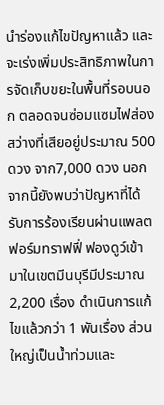นำร่องแก้ไขปัญหาแล้ว และจะเร่งเพิ่มประสิทธิภาพในการจัดเก็บขยะในพื้นที่รอบนอก ตลอดจนซ่อมแซมไฟส่องสว่างที่เสียอยู่ประมาณ 500 ดวง จาก7,000 ดวง นอกจากนี้ยังพบว่าปัญหาที่ได้รับการร้องเรียนผ่านแพลตฟอร์มทราฟฟี่ ฟองดูว์เข้ามาในเขตมีนบุรีมีประมาณ 2,200 เรื่อง ดำเนินการแก้ไขแล้วกว่า 1 พันเรื่อง ส่วนใหญ่เป็นน้ำท่วมและ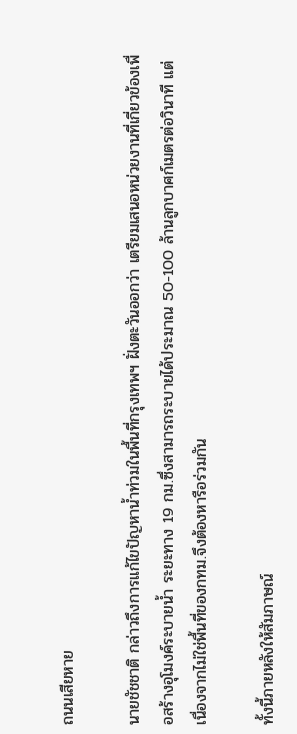ถนนเสียหาย

นายชัชชาติ กล่าวถึงการแก้ไขปัญหาน้ำท่วมในพื้นที่กรุงเทพฯ ฝั่งตะวันออกว่า เตรียมเสนอหน่วยงานที่เกี่ยวข้องเพื่อสร้างอุโมงค์ระบายน้ำ ระยะทาง 19 กม.ซึ่งสามารถระบายได้ประมาณ 50-100 ล้านลูกบาศก์เมตรต่อวินาที แต่เนื่องจากไม่ใช่พื้นที่ของกทม.จึงต้องหารือร่วมกัน

ทั้งนี้ภายหลังให้สัมภาษณ์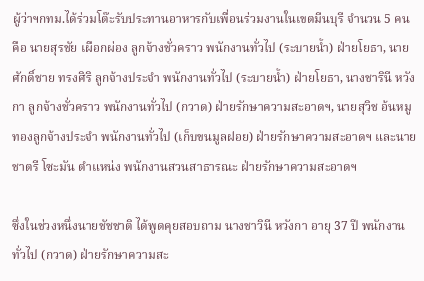ผู้ว่าฯกทม.ได้ร่วมโต๊ะรับประทานอาหารกับเพื่อนร่วมงานในเขตมีนบุรี จำนวน 5 คน คือ นายสุรชัย เผือกผ่อง ลูกจ้างชั่วคราว พนักงานทั่วไป (ระบายน้ำ) ฝ่ายโยธา, นายศักดิ์ชาย ทรงศิริ ลูกจ้างประจำ พนักงานทั่วไป (ระบายน้ำ) ฝ่ายโยธา, นางชารินี หวังกา ลูกจ้างชั่วคราว พนักงานทั่วไป (กวาด) ฝ่ายรักษาความสะอาดฯ, นายสุวิช อ้นหมูทองลูกจ้างประจำ พนักงานทั่วไป (เก็บขนมูลฝอย) ฝ่ายรักษาความสะอาดฯ และนายชาตรี โซะมัน ตำแหน่ง พนักงานสวนสาธารณะ ฝ่ายรักษาความสะอาดฯ

ซึ่งในช่วงหนึ่งนายชัชชาติ ได้พูดคุยสอบถาม นางชาวินี หวังกา อายุ 37 ปี พนักงานทั่วไป (กวาด) ฝ่ายรักษาความสะ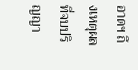อาดฯ ถึงเหตุผลที่จบปริญญา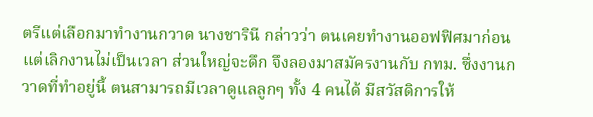ตรีแต่เลือกมาทำงานกวาด นางชารินี กล่าวว่า ตนเคยทำงานออฟฟิศมาก่อน แต่เลิกงานไม่เป็นเวลา ส่วนใหญ่จะดึก จึงลองมาสมัครงานกับ กทม. ซึ่งงานกวาดที่ทำอยู่นี้ ตนสามารถมีเวลาดูแลลูกๆ ทั้ง 4 คนได้ มีสวัสดิการให้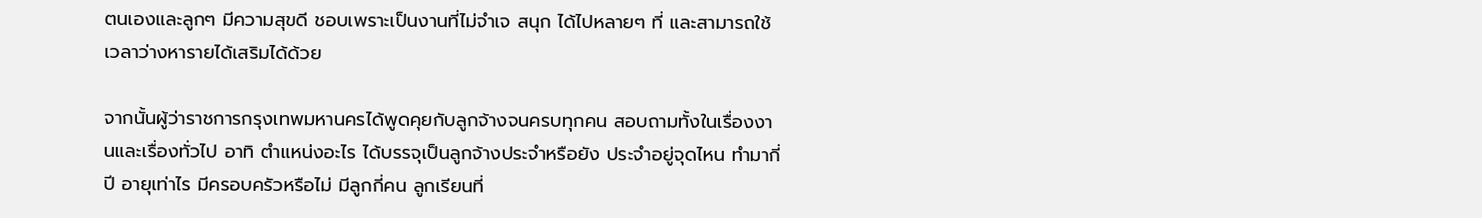ตนเองและลูกๆ มีความสุขดี ชอบเพราะเป็นงานที่ไม่จำเจ สนุก ได้ไปหลายๆ ที่ และสามารถใช้เวลาว่างหารายได้เสริมได้ด้วย

จากนั้นผู้ว่าราชการกรุงเทพมหานครได้พูดคุยกับลูกจ้างจนครบทุกคน สอบถามทั้งในเรื่องงานและเรื่องทั่วไป อาทิ ตำแหน่งอะไร ได้บรรจุเป็นลูกจ้างประจำหรือยัง ประจำอยู่จุดไหน ทำมากี่ปี อายุเท่าไร มีครอบครัวหรือไม่ มีลูกกี่คน ลูกเรียนที่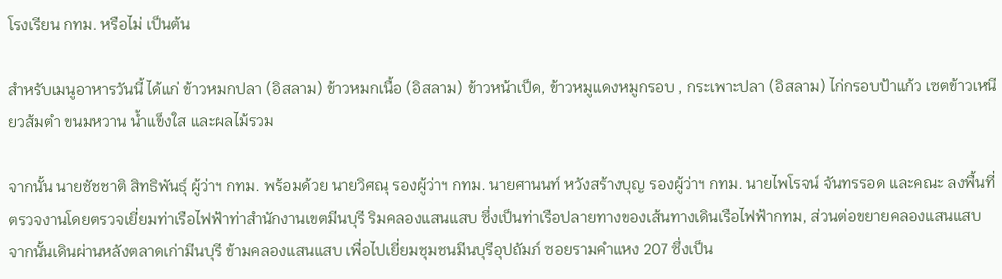โรงเรียน กทม. หรือไม่ เป็นต้น

สำหรับเมนูอาหารวันนี้ ได้แก่ ข้าวหมกปลา (อิสลาม) ข้าวหมกเนื้อ (อิสลาม) ข้าวหน้าเป็ด, ข้าวหมูแดงหมูกรอบ , กระเพาะปลา (อิสลาม) ไก่กรอบป้าแก้ว เซตข้าวเหนียวส้มตำ ขนมหวาน น้ำแข็งใส และผลไม้รวม

จากนั้น นายชัชชาติ สิทธิพันธุ์ ผู้ว่าฯ กทม. พร้อมด้วย นายวิศณุ รองผู้ว่าฯ กทม. นายศานนท์ หวังสร้างบุญ รองผู้ว่าฯ กทม. นายไพโรจน์ จันทรรอด และคณะ ลงพื้นที่ตรวจงานโดยตรวจเยี่ยมท่าเรือไฟฟ้าท่าสำนักงานเขตมีนบุรี ริมคลองแสนแสบ ซึ่งเป็นท่าเรือปลายทางของเส้นทางเดินเรือไฟฟ้ากทม, ส่วนต่อขยายคลองแสนแสบ จากนั้นเดินผ่านหลังตลาดเก่ามีนบุรี ข้ามคลองแสนแสบ เพื่อไปเยี่ยมชุมชนมีนบุรีอุปถัมภ์ ซอยรามคำแหง 207 ซึ่งเป็น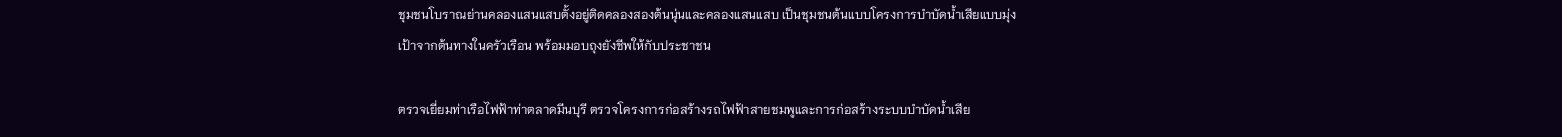ชุมชนโบราณย่านคลองแสนแสบตั้งอยู่ติดคลองสองต้นนุ่นและคลองแสนแสบ เป็นชุมชนต้นแบบโครงการบำบัดน้ำเสียแบบมุ่งเป้าจากต้นทางในครัวเรือน พร้อมมอบถุงยังชีพให้กับประชาชน

ตรวจเยี่ยมท่าเรือไฟฟ้าท่าตลาดมีนบุรี ตรวจโครงการก่อสร้างรถไฟฟ้าสายชมพูและการก่อสร้างระบบบำบัดน้ำเสีย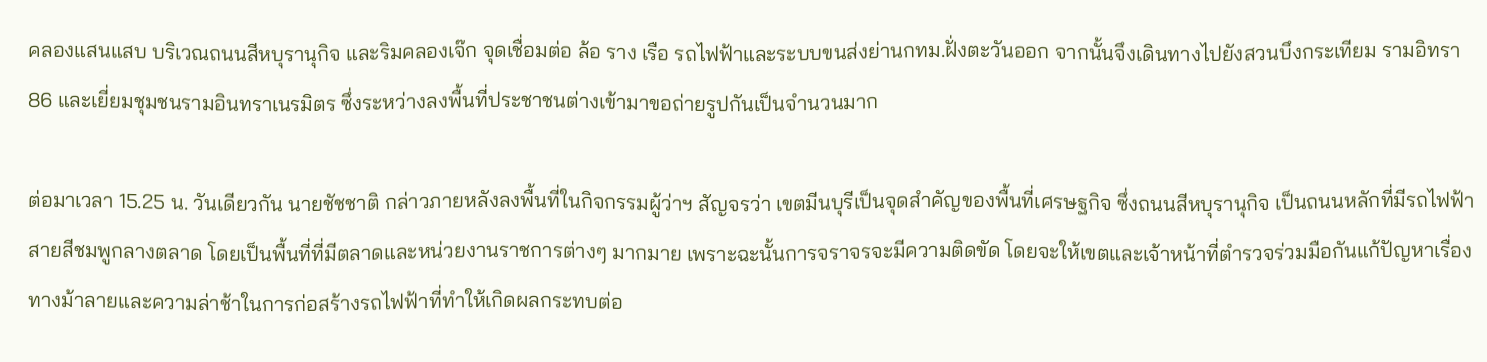คลองแสนแสบ บริเวณถนนสีหบุรานุกิจ และริมคลองเจ๊ก จุดเชื่อมต่อ ล้อ ราง เรือ รถไฟฟ้าและระบบขนส่งย่านกทม.ฝั่งตะวันออก จากนั้นจึงเดินทางไปยังสวนบึงกระเทียม รามอิทรา 86 และเยี่ยมชุมชนรามอินทราเนรมิตร ซึ่งระหว่างลงพื้นที่ประชาชนต่างเข้ามาขอถ่ายรูปกันเป็นจำนวนมาก

ต่อมาเวลา 15.25 น. วันเดียวกัน นายชัชชาติ กล่าวภายหลังลงพื้นที่ในกิจกรรมผู้ว่าฯ สัญจรว่า เขตมีนบุรีเป็นจุดสำคัญของพื้นที่เศรษฐกิจ ซึ่งถนนสีหบุรานุกิจ เป็นถนนหลักที่มีรถไฟฟ้าสายสีชมพูกลางตลาด โดยเป็นพื้นที่ที่มีตลาดและหน่วยงานราชการต่างๆ มากมาย เพราะฉะนั้นการจราจรจะมีความติดขัด โดยจะให้เขตและเจ้าหน้าที่ตำรวจร่วมมือกันแก้ปัญหาเรื่องทางม้าลายและความล่าช้าในการก่อสร้างรถไฟฟ้าที่ทำให้เกิดผลกระทบต่อ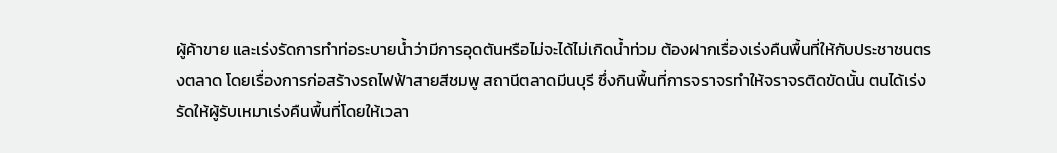ผู้ค้าขาย และเร่งรัดการทำท่อระบายน้ำว่ามีการอุดตันหรือไม่จะได้ไม่เกิดน้ำท่วม ต้องฝากเรื่องเร่งคืนพื้นที่ให้กับประชาชนตรงตลาด โดยเรื่องการก่อสร้างรถไฟฟ้าสายสีชมพู สถานีตลาดมีนบุรี ซึ่งกินพื้นที่การจราจรทำให้จราจรติดขัดนั้น ตนได้เร่งรัดให้ผู้รับเหมาเร่งคืนพื้นที่โดยให้เวลา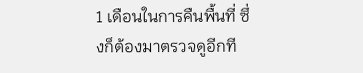1 เดือนในการคืนพื้นที่ ซึ่งก็ต้องมาตรวจดูอีกที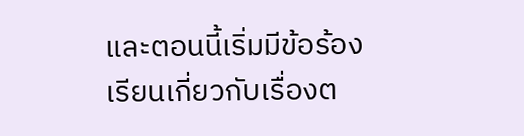และตอนนี้เริ่มมีข้อร้องเรียนเกี่ยวกับเรื่องต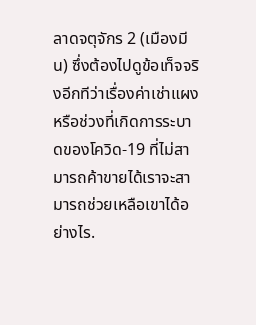ลาดจตุจักร 2 (เมืองมีน) ซึ่งต้องไปดูข้อเท็จจริงอีกทีว่าเรื่องค่าเช่าแผง หรือช่วงที่เกิดการระบาดของโควิด-19 ที่ไม่สามารถค้าขายได้เราจะสามารถช่วยเหลือเขาได้อย่างไร.